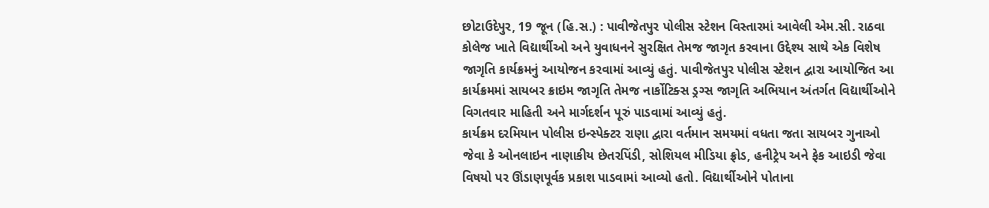છોટાઉદેપુર, 19 જૂન (હિ.સ.) : પાવીજેતપુર પોલીસ સ્ટેશન વિસ્તારમાં આવેલી એમ.સી. રાઠવા કોલેજ ખાતે વિદ્યાર્થીઓ અને યુવાધનને સુરક્ષિત તેમજ જાગૃત કરવાના ઉદ્દેશ્ય સાથે એક વિશેષ જાગૃતિ કાર્યક્રમનું આયોજન કરવામાં આવ્યું હતું. પાવીજેતપુર પોલીસ સ્ટેશન દ્વારા આયોજિત આ કાર્યક્રમમાં સાયબર ક્રાઇમ જાગૃતિ તેમજ નાર્કોટિક્સ ડ્રગ્સ જાગૃતિ અભિયાન અંતર્ગત વિદ્યાર્થીઓને વિગતવાર માહિતી અને માર્ગદર્શન પૂરું પાડવામાં આવ્યું હતું.
કાર્યક્રમ દરમિયાન પોલીસ ઇન્સ્પેક્ટર રાણા દ્વારા વર્તમાન સમયમાં વધતા જતા સાયબર ગુનાઓ જેવા કે ઓનલાઇન નાણાકીય છેતરપિંડી, સોશિયલ મીડિયા ફ્રોડ, હનીટ્રેપ અને ફેક આઇડી જેવા વિષયો પર ઊંડાણપૂર્વક પ્રકાશ પાડવામાં આવ્યો હતો. વિદ્યાર્થીઓને પોતાના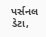પર્સનલ ડેટા,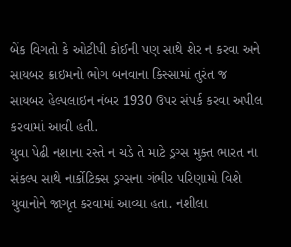બેંક વિગતો કે ઓટીપી કોઈની પણ સાથે શેર ન કરવા અને સાયબર ક્રાઇમનો ભોગ બનવાના કિસ્સામાં તુરંત જ સાયબર હેલ્પલાઇન નંબર 1930 ઉપર સંપર્ક કરવા અપીલ કરવામાં આવી હતી.
યુવા પેઢી નશાના રસ્તે ન ચડે તે માટે ડ્રગ્સ મુક્ત ભારત ના સંકલ્પ સાથે નાર્કોટિક્સ ડ્રગ્સના ગંભીર પરિણામો વિશે યુવાનોને જાગૃત કરવામાં આવ્યા હતા. નશીલા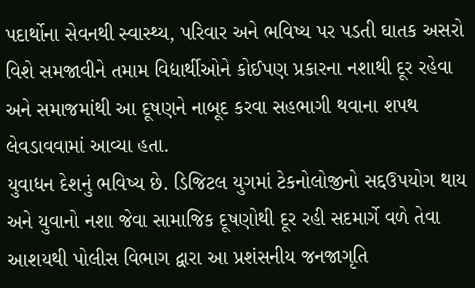પદાર્થોના સેવનથી સ્વાસ્થ્ય, પરિવાર અને ભવિષ્ય પર પડતી ઘાતક અસરો વિશે સમજાવીને તમામ વિદ્યાર્થીઓને કોઈપણ પ્રકારના નશાથી દૂર રહેવા અને સમાજમાંથી આ દૂષણને નાબૂદ કરવા સહભાગી થવાના શપથ લેવડાવવામાં આવ્યા હતા.
યુવાધન દેશનું ભવિષ્ય છે. ડિજિટલ યુગમાં ટેકનોલોજીનો સદ્દઉપયોગ થાય અને યુવાનો નશા જેવા સામાજિક દૂષણોથી દૂર રહી સદમાર્ગે વળે તેવા આશયથી પોલીસ વિભાગ દ્વારા આ પ્રશંસનીય જનજાગૃતિ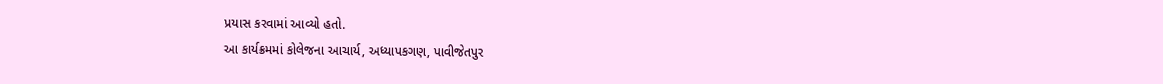પ્રયાસ કરવામાં આવ્યો હતો.
આ કાર્યક્રમમાં કોલેજના આચાર્ય, અધ્યાપકગણ, પાવીજેતપુર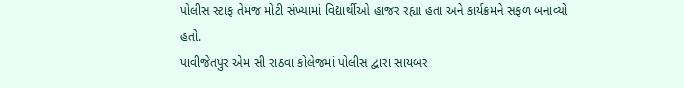પોલીસ સ્ટાફ તેમજ મોટી સંખ્યામાં વિદ્યાર્થીઓ હાજર રહ્યા હતા અને કાર્યક્રમને સફળ બનાવ્યો હતો.
પાવીજેતપુર એમ સી રાઠવા કોલેજમાં પોલીસ દ્વારા સાયબર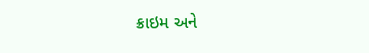ક્રાઇમ અને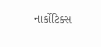નાર્કોટિક્સ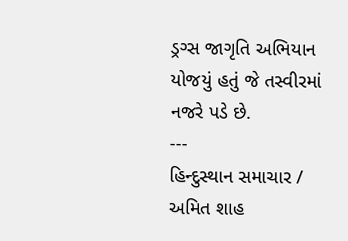ડ્રગ્સ જાગૃતિ અભિયાન યોજયું હતું જે તસ્વીરમાં નજરે પડે છે.
---
હિન્દુસ્થાન સમાચાર / અમિત શાહ